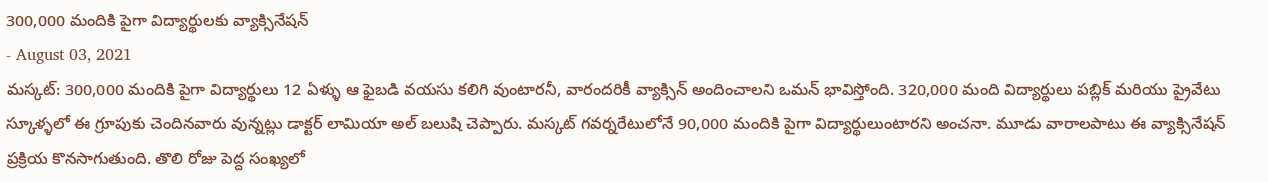300,000 మందికి పైగా విద్యార్థులకు వ్యాక్సినేషన్
- August 03, 2021
మస్కట్: 300,000 మందికి పైగా విద్యార్థులు 12 ఏళ్ళు ఆ ఫైబడి వయసు కలిగి వుంటారనీ, వారందరికీ వ్యాక్సిన్ అందించాలని ఒమన్ భావిస్తోంది. 320,000 మంది విద్యార్థులు పబ్లిక్ మరియు ప్రైవేటు స్కూళ్ళలో ఈ గ్రూపుకు చెందినవారు వున్నట్లు డాక్టర్ లామియా అల్ బలుషి చెప్పారు. మస్కట్ గవర్నరేటులోనే 90,000 మందికి పైగా విద్యార్థులుంటారని అంచనా. మూడు వారాలపాటు ఈ వ్యాక్సినేషన్ ప్రక్రియ కొనసాగుతుంది. తొలి రోజు పెద్ద సంఖ్యలో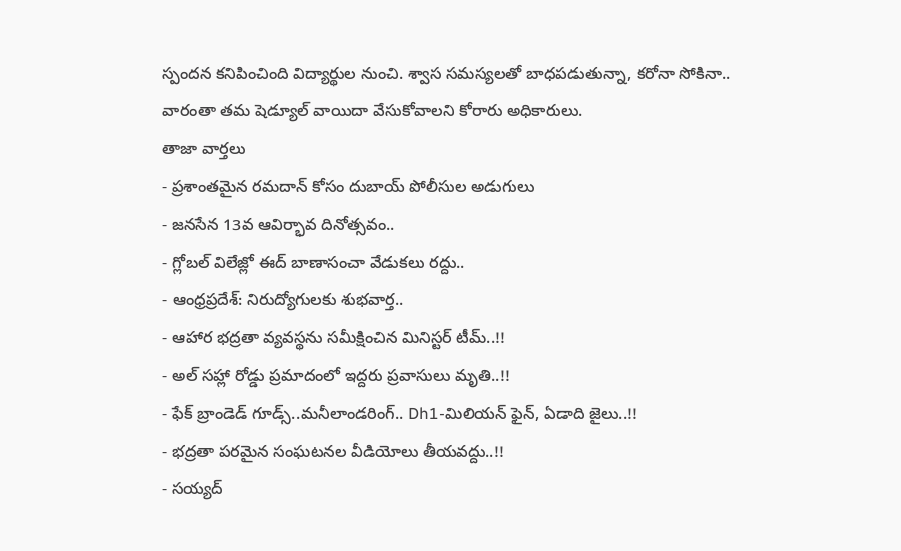స్పందన కనిపించింది విద్యార్థుల నుంచి. శ్వాస సమస్యలతో బాధపడుతున్నా, కరోనా సోకినా.. వారంతా తమ షెడ్యూల్ వాయిదా వేసుకోవాలని కోరారు అధికారులు.
తాజా వార్తలు
- ప్రశాంతమైన రమదాన్ కోసం దుబాయ్ పోలీసుల అడుగులు
- జనసేన 13వ ఆవిర్భావ దినోత్సవం..
- గ్లోబల్ విలేజ్లో ఈద్ బాణాసంచా వేడుకలు రద్దు..
- ఆంధ్రప్రదేశ్: నిరుద్యోగులకు శుభవార్త..
- ఆహార భద్రతా వ్యవస్థను సమీక్షించిన మినిస్టర్ టీమ్..!!
- అల్ సహ్లా రోడ్డు ప్రమాదంలో ఇద్దరు ప్రవాసులు మృతి..!!
- ఫేక్ బ్రాండెడ్ గూడ్స్..మనీలాండరింగ్.. Dh1-మిలియన్ ఫైన్, ఏడాది జైలు..!!
- భద్రతా పరమైన సంఘటనల వీడియోలు తీయవద్దు..!!
- సయ్యద్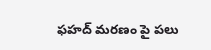ఫహద్ మరణం పై పలు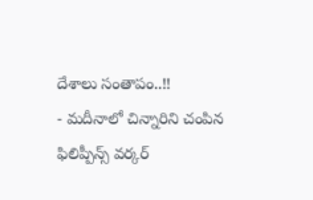దేశాలు సంతాపం..!!
- మదీనాలో చిన్నారిని చంపిన ఫిలిప్పీన్స్ వర్కర్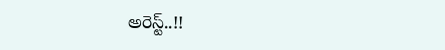అరెస్ట్..!!